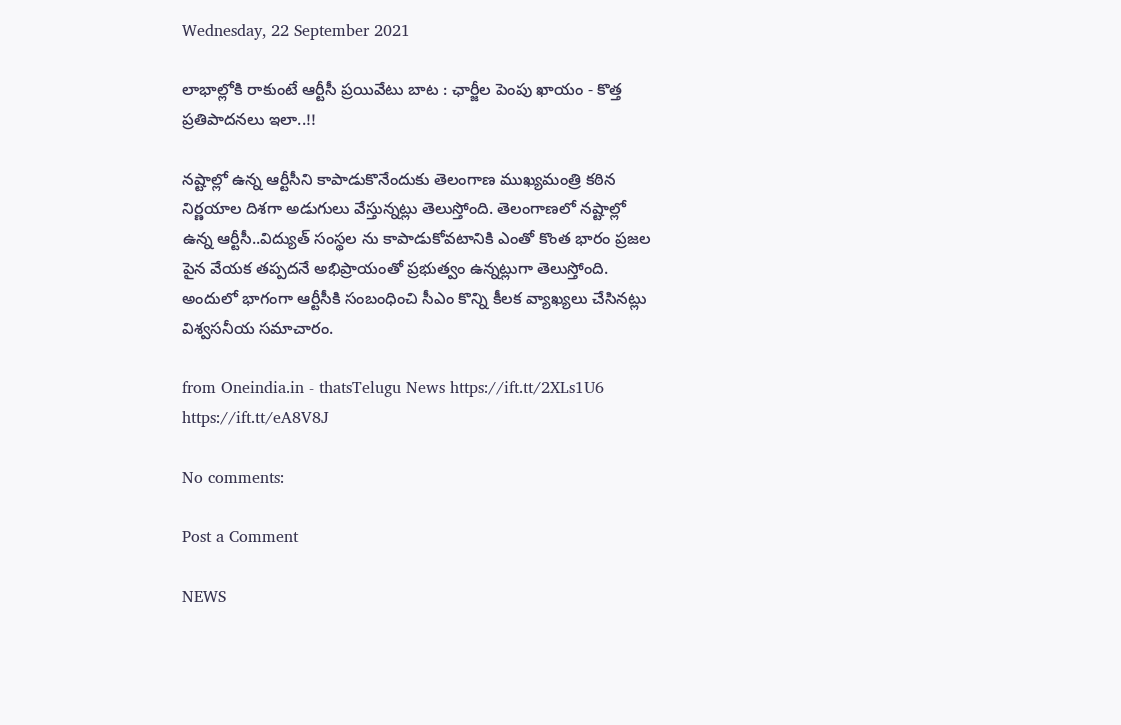Wednesday, 22 September 2021

లాభాల్లోకి రాకుంటే ఆర్టీసీ ప్రయివేటు బాట : ఛార్జీల పెంపు ఖాయం - కొత్త ప్రతిపాదనలు ఇలా..!!

నష్టాల్లో ఉన్న ఆర్టీసీని కాపాడుకొనేందుకు తెలంగాణ ముఖ్యమంత్రి కఠిన నిర్ణయాల దిశగా అడుగులు వేస్తున్నట్లు తెలుస్తోంది. తెలంగాణలో నష్టాల్లో ఉన్న ఆర్టీసీ..విద్యుత్ సంస్థల ను కాపాడుకోవటానికి ఎంతో కొంత భారం ప్రజల పైన వేయక తప్పదనే అభిప్రాయంతో ప్రభుత్వం ఉన్నట్లుగా తెలుస్తోంది. అందులో భాగంగా ఆర్టీసీకి సంబంధించి సీఎం కొన్ని కీలక వ్యాఖ్యలు చేసినట్లు విశ్వసనీయ సమాచారం.

from Oneindia.in - thatsTelugu News https://ift.tt/2XLs1U6
https://ift.tt/eA8V8J

No comments:

Post a Comment

NEWS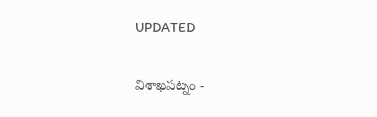UPDATED

విశాఖపట్నం -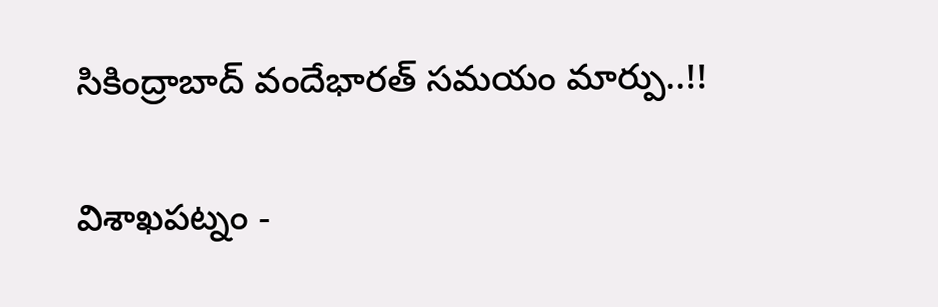సికింద్రాబాద్ వందేభారత్ సమయం మార్పు..!!

విశాఖపట్నం -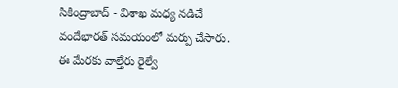సికింద్రాబాద్ - విశాఖ మధ్య నడిచే వందేభారత్ సమయంలో మర్పు చేసారు. ఈ మేరకు వాల్తేరు రైల్వే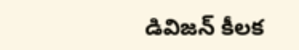డివిజన్ కీలక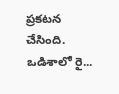ప్రకటన చేసింది. ఒడిశాలో రై...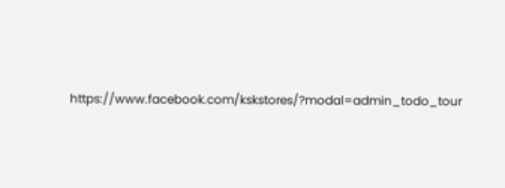https://www.facebook.com/kskstores/?modal=admin_todo_tour